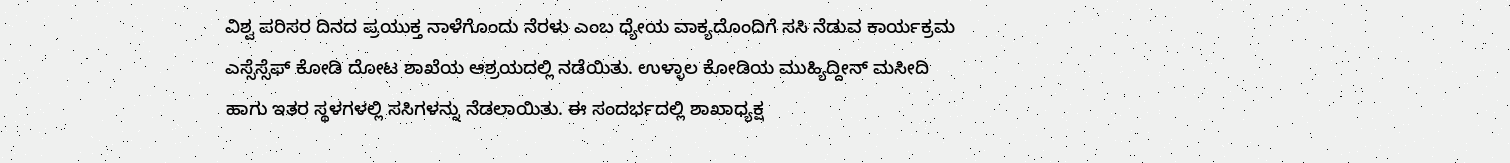ವಿಶ್ವ ಪರಿಸರ ದಿನದ ಪ್ರಯುಕ್ತ ನಾಳೆಗೊಂದು ನೆರಳು ಎಂಬ ಧ್ಯೇಯ ವಾಕ್ಯದೊಂದಿಗೆ ಸಸಿ ನೆಡುವ ಕಾರ್ಯಕ್ರಮ ಎಸ್ಸೆಸ್ಸೆಫ್ ಕೋಡಿ ದೋಟ ಶಾಖೆಯ ಆಶ್ರಯದಲ್ಲಿ ನಡೆಯಿತು. ಉಳ್ಳಾಲ ಕೋಡಿಯ ಮುಹ್ಯಿದ್ದೀನ್ ಮಸೀದಿ ಹಾಗು ಇತರ ಸ್ಥಳಗಳಲ್ಲಿ ಸಸಿಗಳನ್ನು ನೆಡಲಾಯಿತು. ಈ ಸಂದರ್ಭದಲ್ಲಿ ಶಾಖಾಧ್ಯಕ್ಷ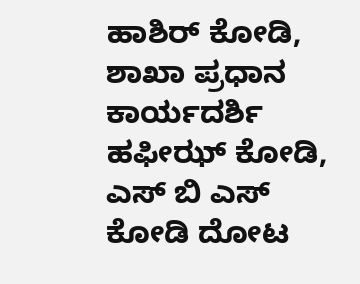ಹಾಶಿರ್ ಕೋಡಿ, ಶಾಖಾ ಪ್ರಧಾನ ಕಾರ್ಯದರ್ಶಿ ಹಫೀಝ್ ಕೋಡಿ, ಎಸ್ ಬಿ ಎಸ್ ಕೋಡಿ ದೋಟ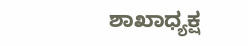ಶಾಖಾಧ್ಯಕ್ಷ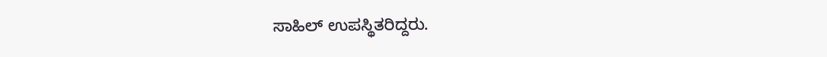ಸಾಹಿಲ್ ಉಪಸ್ಥಿತರಿದ್ದರು.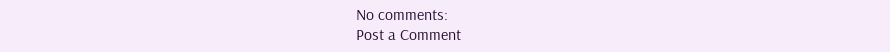No comments:
Post a Comment